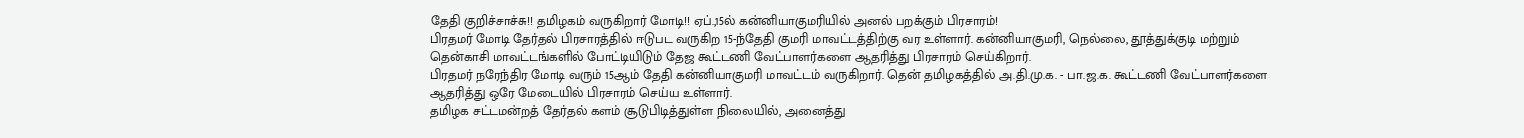தேதி குறிச்சாச்சு!! தமிழகம் வருகிறார் மோடி!! ஏப்.,15ல் கன்னியாகுமரியில் அனல் பறக்கும் பிரசாரம்!
பிரதமர் மோடி தேர்தல் பிரசாரத்தில் ஈடுபட வருகிற 15-ந்தேதி குமரி மாவட்டத்திற்கு வர உள்ளார். கன்னியாகுமரி, நெல்லை, தூத்துக்குடி மற்றும் தென்காசி மாவட்டங்களில் போட்டியிடும் தேஜ கூட்டணி வேட்பாளர்களை ஆதரித்து பிரசாரம் செய்கிறார்.
பிரதமர் நரேந்திர மோடி வரும் 15ஆம் தேதி கன்னியாகுமரி மாவட்டம் வருகிறார். தென் தமிழகத்தில் அ.தி.மு.க. - பா.ஜ.க. கூட்டணி வேட்பாளர்களை ஆதரித்து ஒரே மேடையில் பிரசாரம் செய்ய உள்ளார்.
தமிழக சட்டமன்றத் தேர்தல் களம் சூடுபிடித்துள்ள நிலையில், அனைத்து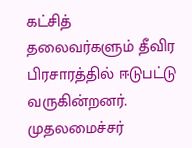கட்சித் தலைவர்களும் தீவிர பிரசாரத்தில் ஈடுபட்டு வருகின்றனர். முதலமைச்சர்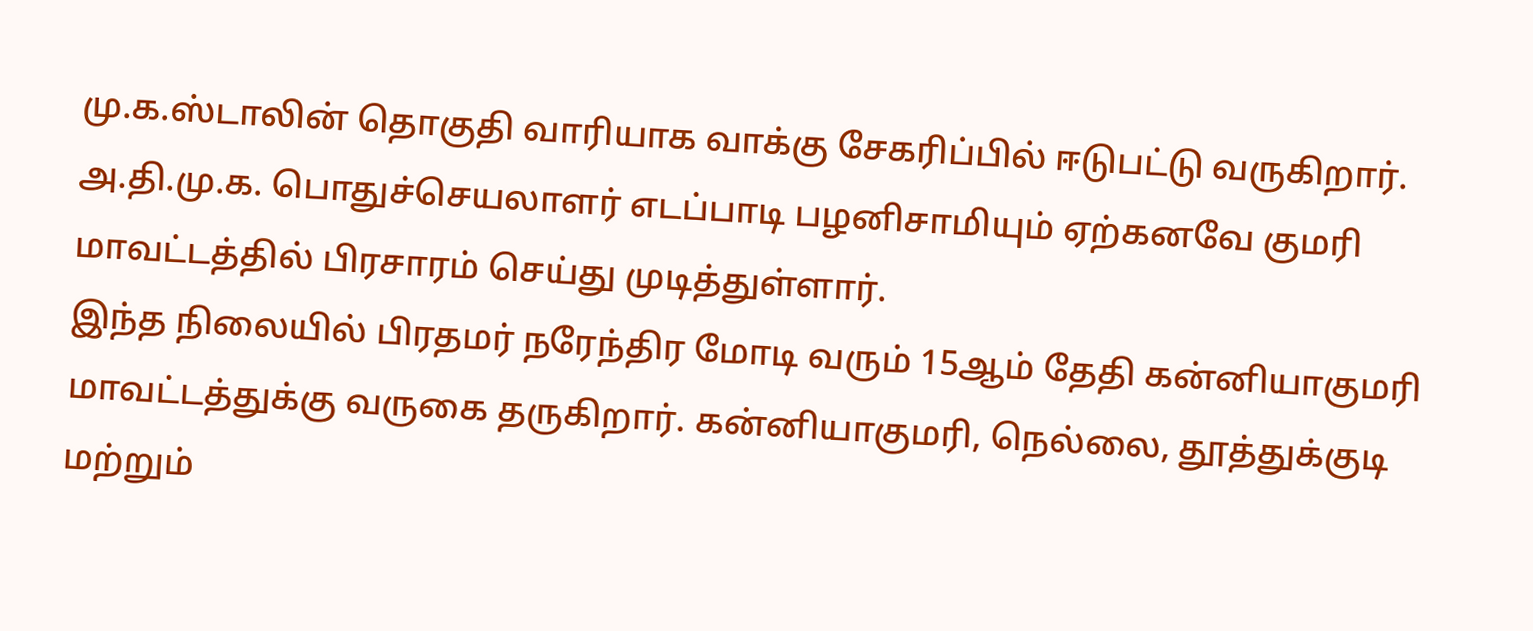மு.க.ஸ்டாலின் தொகுதி வாரியாக வாக்கு சேகரிப்பில் ஈடுபட்டு வருகிறார். அ.தி.மு.க. பொதுச்செயலாளர் எடப்பாடி பழனிசாமியும் ஏற்கனவே குமரி மாவட்டத்தில் பிரசாரம் செய்து முடித்துள்ளார்.
இந்த நிலையில் பிரதமர் நரேந்திர மோடி வரும் 15ஆம் தேதி கன்னியாகுமரி மாவட்டத்துக்கு வருகை தருகிறார். கன்னியாகுமரி, நெல்லை, தூத்துக்குடி மற்றும்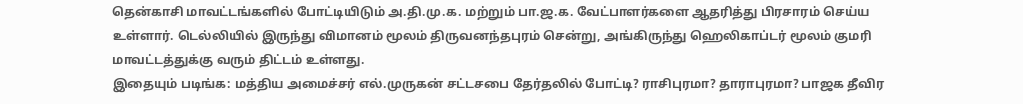தென்காசி மாவட்டங்களில் போட்டியிடும் அ.தி.மு.க. மற்றும் பா.ஜ.க. வேட்பாளர்களை ஆதரித்து பிரசாரம் செய்ய உள்ளார். டெல்லியில் இருந்து விமானம் மூலம் திருவனந்தபுரம் சென்று, அங்கிருந்து ஹெலிகாப்டர் மூலம் குமரி மாவட்டத்துக்கு வரும் திட்டம் உள்ளது.
இதையும் படிங்க: மத்திய அமைச்சர் எல்.முருகன் சட்டசபை தேர்தலில் போட்டி? ராசிபுரமா? தாராபுரமா? பாஜக தீவிர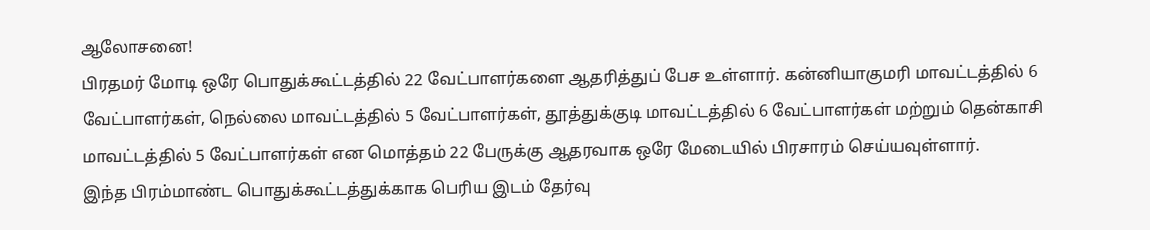ஆலோசனை!
பிரதமர் மோடி ஒரே பொதுக்கூட்டத்தில் 22 வேட்பாளர்களை ஆதரித்துப் பேச உள்ளார். கன்னியாகுமரி மாவட்டத்தில் 6 வேட்பாளர்கள், நெல்லை மாவட்டத்தில் 5 வேட்பாளர்கள், தூத்துக்குடி மாவட்டத்தில் 6 வேட்பாளர்கள் மற்றும் தென்காசி மாவட்டத்தில் 5 வேட்பாளர்கள் என மொத்தம் 22 பேருக்கு ஆதரவாக ஒரே மேடையில் பிரசாரம் செய்யவுள்ளார்.
இந்த பிரம்மாண்ட பொதுக்கூட்டத்துக்காக பெரிய இடம் தேர்வு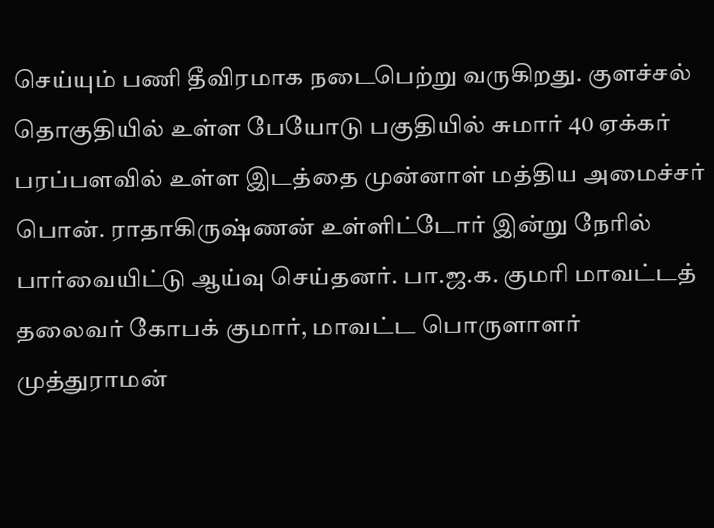செய்யும் பணி தீவிரமாக நடைபெற்று வருகிறது. குளச்சல் தொகுதியில் உள்ள பேயோடு பகுதியில் சுமார் 40 ஏக்கர் பரப்பளவில் உள்ள இடத்தை முன்னாள் மத்திய அமைச்சர் பொன். ராதாகிருஷ்ணன் உள்ளிட்டோர் இன்று நேரில் பார்வையிட்டு ஆய்வு செய்தனர். பா.ஜ.க. குமரி மாவட்டத் தலைவர் கோபக் குமார், மாவட்ட பொருளாளர் முத்துராமன்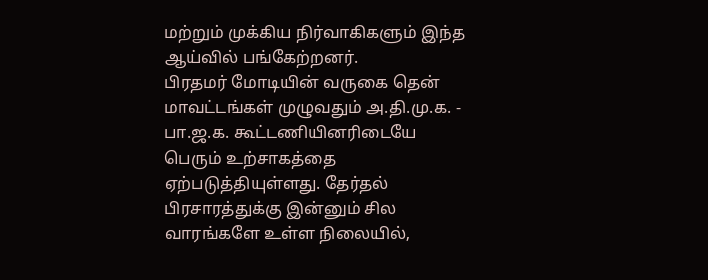மற்றும் முக்கிய நிர்வாகிகளும் இந்த ஆய்வில் பங்கேற்றனர்.
பிரதமர் மோடியின் வருகை தென் மாவட்டங்கள் முழுவதும் அ.தி.மு.க. - பா.ஜ.க. கூட்டணியினரிடையே பெரும் உற்சாகத்தை ஏற்படுத்தியுள்ளது. தேர்தல் பிரசாரத்துக்கு இன்னும் சில வாரங்களே உள்ள நிலையில்,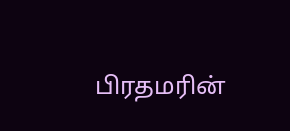பிரதமரின்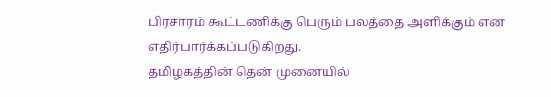பிரசாரம் கூட்டணிக்கு பெரும் பலத்தை அளிக்கும் என எதிர்பார்க்கப்படுகிறது.
தமிழகத்தின் தென் முனையில்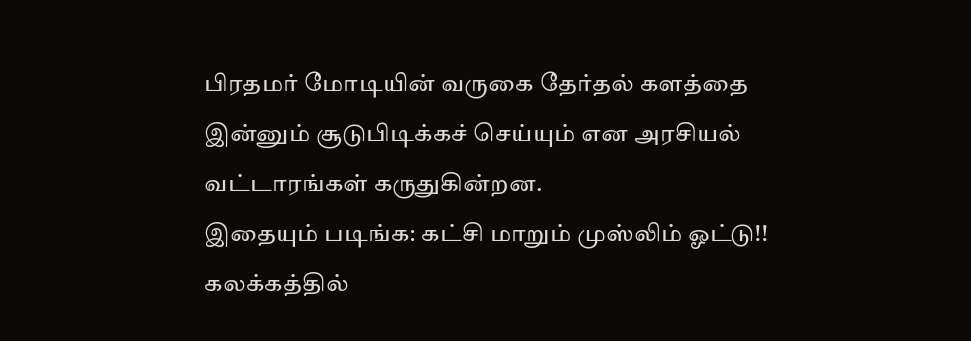பிரதமர் மோடியின் வருகை தேர்தல் களத்தை இன்னும் சூடுபிடிக்கச் செய்யும் என அரசியல் வட்டாரங்கள் கருதுகின்றன.
இதையும் படிங்க: கட்சி மாறும் முஸ்லிம் ஓட்டு!! கலக்கத்தில்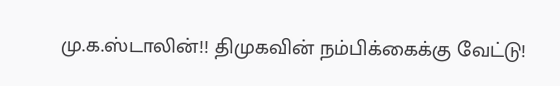மு.க.ஸ்டாலின்!! திமுகவின் நம்பிக்கைக்கு வேட்டு!